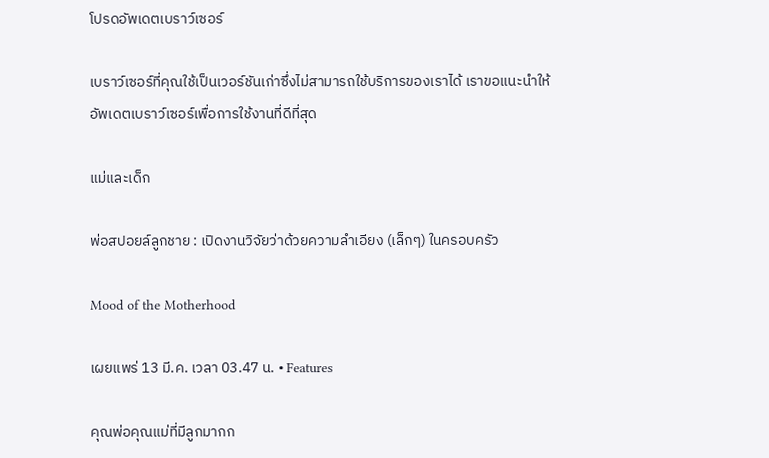โปรดอัพเดตเบราว์เซอร์

เบราว์เซอร์ที่คุณใช้เป็นเวอร์ชันเก่าซึ่งไม่สามารถใช้บริการของเราได้ เราขอแนะนำให้อัพเดตเบราว์เซอร์เพื่อการใช้งานที่ดีที่สุด

แม่และเด็ก

พ่อสปอยล์ลูกชาย : เปิดงานวิจัยว่าด้วยความลำเอียง (เล็กๆ) ในครอบครัว

Mood of the Motherhood

เผยแพร่ 13 มี.ค. เวลา 03.47 น. • Features

คุณพ่อคุณแม่ที่มีลูกมากก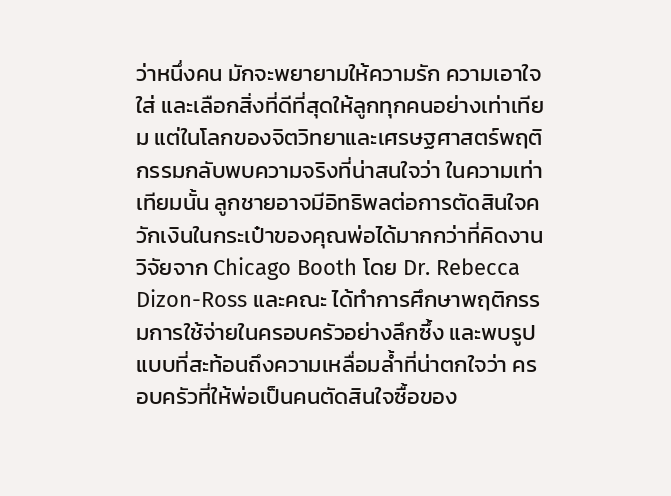ว่าหนึ่งคน มักจะพยายามให้ความรัก ความเอาใจใส่ และเลือกสิ่งที่ดีที่สุดให้ลูกทุกคนอย่างเท่าเทียม แต่ในโลกของจิตวิทยาและเศรษฐศาสตร์พฤติกรรมกลับพบความจริงที่น่าสนใจว่า ในความเท่าเทียมนั้น ลูกชายอาจมีอิทธิพลต่อการตัดสินใจควักเงินในกระเป๋าของคุณพ่อได้มากกว่าที่คิดงานวิจัยจาก Chicago Booth โดย Dr. Rebecca Dizon-Ross และคณะ ได้ทำการศึกษาพฤติกรรมการใช้จ่ายในครอบครัวอย่างลึกซึ้ง และพบรูปแบบที่สะท้อนถึงความเหลื่อมล้ำที่น่าตกใจว่า ครอบครัวที่ให้พ่อเป็นคนตัดสินใจซื้อของ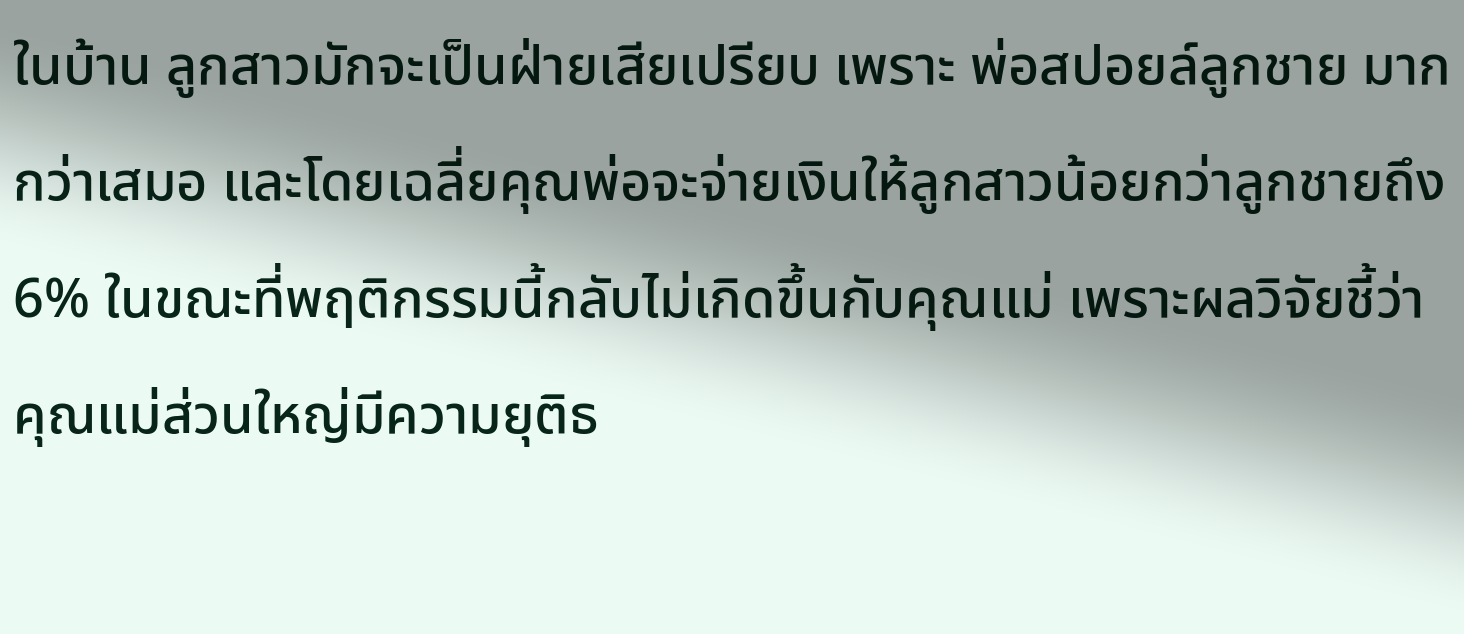ในบ้าน ลูกสาวมักจะเป็นฝ่ายเสียเปรียบ เพราะ พ่อสปอยล์ลูกชาย มากกว่าเสมอ และโดยเฉลี่ยคุณพ่อจะจ่ายเงินให้ลูกสาวน้อยกว่าลูกชายถึง 6% ในขณะที่พฤติกรรมนี้กลับไม่เกิดขึ้นกับคุณแม่ เพราะผลวิจัยชี้ว่าคุณแม่ส่วนใหญ่มีความยุติธ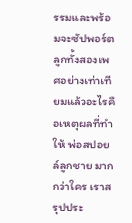รรมและพร้อมจะซัปพอร์ตลูกทั้งสองเพศอย่างเท่าเทียมแล้วอะไรคือเหตุผลที่ทำให้ พ่อสปอยล์ลูกชาย มากกว่าใคร เราสรุปประ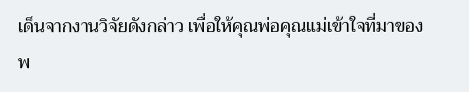เด็นจากงานวิจัยดังกล่าว เพื่อให้คุณพ่อคุณแม่เข้าใจที่มาของพ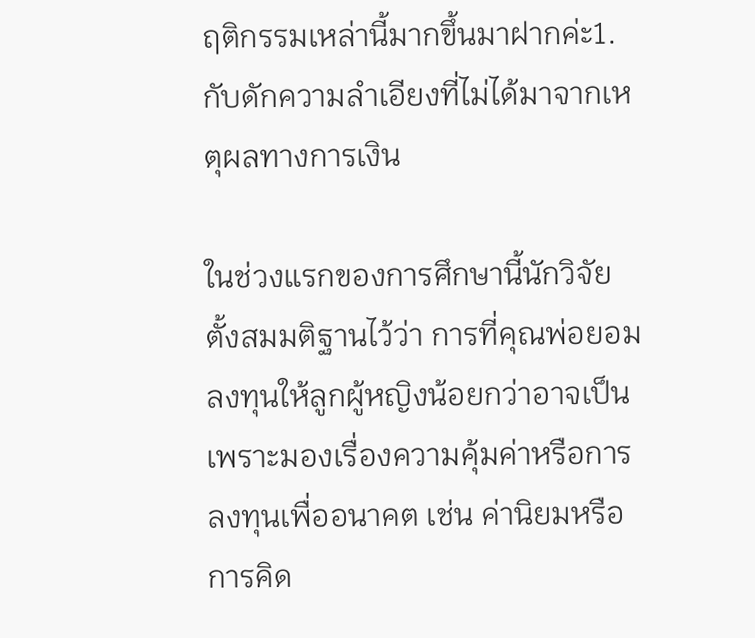ฤติกรรมเหล่านี้มากขึ้นมาฝากค่ะ1. กับดักความลำเอียงที่ไม่ได้มาจากเหตุผลทางการเงิน

ในช่วงแรกของการศึกษานี้นักวิจัยตั้งสมมติฐานไว้ว่า การที่คุณพ่อยอมลงทุนให้ลูกผู้หญิงน้อยกว่าอาจเป็นเพราะมองเรื่องความคุ้มค่าหรือการลงทุนเพื่ออนาคต เช่น ค่านิยมหรือการคิด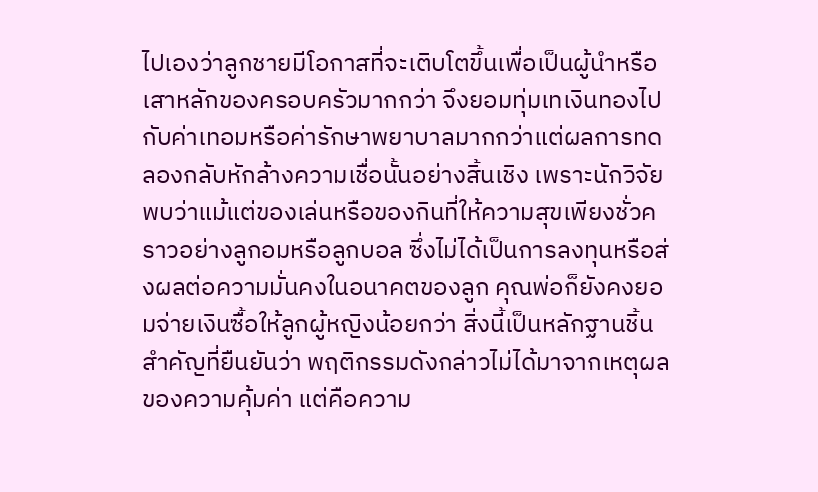ไปเองว่าลูกชายมีโอกาสที่จะเติบโตขึ้นเพื่อเป็นผู้นำหรือเสาหลักของครอบครัวมากกว่า จึงยอมทุ่มเทเงินทองไปกับค่าเทอมหรือค่ารักษาพยาบาลมากกว่าแต่ผลการทดลองกลับหักล้างความเชื่อนั้นอย่างสิ้นเชิง เพราะนักวิจัยพบว่าแม้แต่ของเล่นหรือของกินที่ให้ความสุขเพียงชั่วคราวอย่างลูกอมหรือลูกบอล ซึ่งไม่ได้เป็นการลงทุนหรือส่งผลต่อความมั่นคงในอนาคตของลูก คุณพ่อก็ยังคงยอมจ่ายเงินซื้อให้ลูกผู้หญิงน้อยกว่า สิ่งนี้เป็นหลักฐานชิ้นสำคัญที่ยืนยันว่า พฤติกรรมดังกล่าวไม่ได้มาจากเหตุผลของความคุ้มค่า แต่คือความ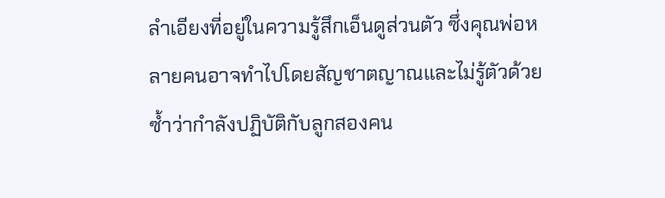ลำเอียงที่อยู่ในความรู้สึกเอ็นดูส่วนตัว ซึ่งคุณพ่อหลายคนอาจทำไปโดยสัญชาตญาณและไม่รู้ตัวด้วยซ้ำว่ากำลังปฏิบัติกับลูกสองคน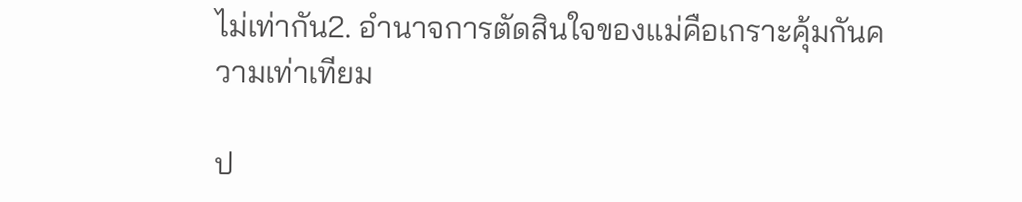ไม่เท่ากัน2. อำนาจการตัดสินใจของแม่คือเกราะคุ้มกันความเท่าเทียม

ป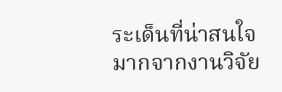ระเด็นที่น่าสนใจมากจากงานวิจัย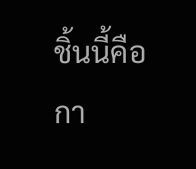ชิ้นนี้คือกา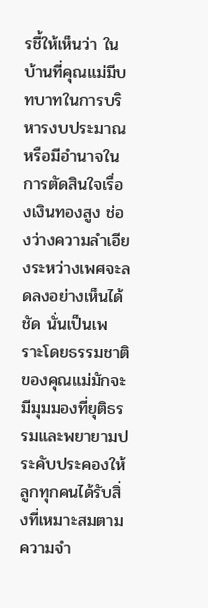รชี้ให้เห็นว่า ในบ้านที่คุณแม่มีบทบาทในการบริหารงบประมาณหรือมีอำนาจในการตัดสินใจเรื่องเงินทองสูง ช่องว่างความลำเอียงระหว่างเพศจะลดลงอย่างเห็นได้ชัด นั่นเป็นเพราะโดยธรรมชาติของคุณแม่มักจะมีมุมมองที่ยุติธรรมและพยายามประคับประคองให้ลูกทุกคนได้รับสิ่งที่เหมาะสมตามความจำ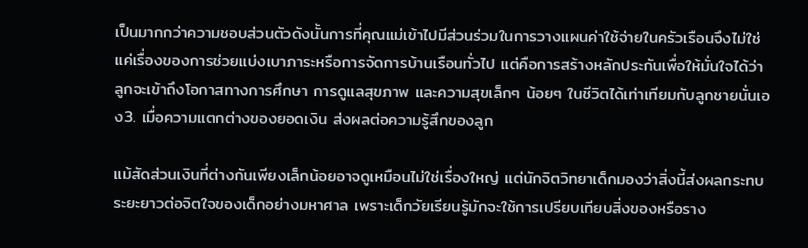เป็นมากกว่าความชอบส่วนตัวดังนั้นการที่คุณแม่เข้าไปมีส่วนร่วมในการวางแผนค่าใช้จ่ายในครัวเรือนจึงไม่ใช่แค่เรื่องของการช่วยแบ่งเบาภาระหรือการจัดการบ้านเรือนทั่วไป แต่คือการสร้างหลักประกันเพื่อให้มั่นใจได้ว่าลูกจะเข้าถึงโอกาสทางการศึกษา การดูแลสุขภาพ และความสุขเล็กๆ น้อยๆ ในชีวิตได้เท่าเทียมกับลูกชายนั่นเอง3. เมื่อความแตกต่างของยอดเงิน ส่งผลต่อความรู้สึกของลูก

แม้สัดส่วนเงินที่ต่างกันเพียงเล็กน้อยอาจดูเหมือนไม่ใช่เรื่องใหญ่ แต่นักจิตวิทยาเด็กมองว่าสิ่งนี้ส่งผลกระทบระยะยาวต่อจิตใจของเด็กอย่างมหาศาล เพราะเด็กวัยเรียนรู้มักจะใช้การเปรียบเทียบสิ่งของหรือราง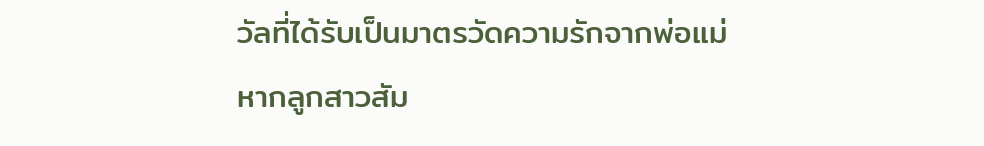วัลที่ได้รับเป็นมาตรวัดความรักจากพ่อแม่ หากลูกสาวสัม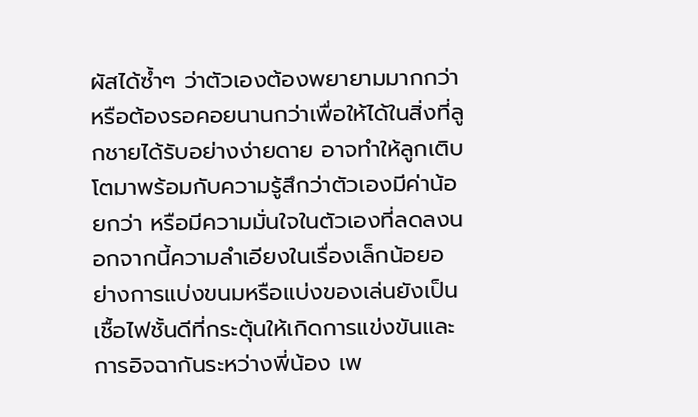ผัสได้ซ้ำๆ ว่าตัวเองต้องพยายามมากกว่า หรือต้องรอคอยนานกว่าเพื่อให้ได้ในสิ่งที่ลูกชายได้รับอย่างง่ายดาย อาจทำให้ลูกเติบโตมาพร้อมกับความรู้สึกว่าตัวเองมีค่าน้อยกว่า หรือมีความมั่นใจในตัวเองที่ลดลงนอกจากนี้ความลำเอียงในเรื่องเล็กน้อยอย่างการแบ่งขนมหรือแบ่งของเล่นยังเป็นเชื้อไฟชั้นดีที่กระตุ้นให้เกิดการแข่งขันและการอิจฉากันระหว่างพี่น้อง เพ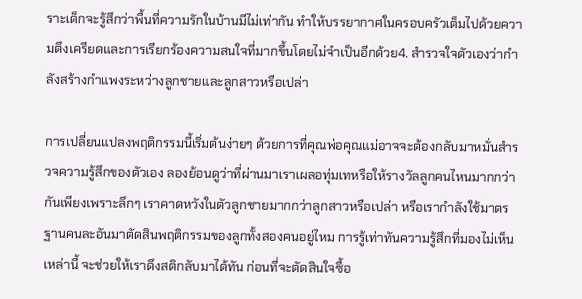ราะเด็กจะรู้สึกว่าพื้นที่ความรักในบ้านมีไม่เท่ากัน ทำให้บรรยากาศในครอบครัวเต็มไปด้วยความตึงเครียดและการเรียกร้องความสนใจที่มากขึ้นโดยไม่จำเป็นอีกด้วย4. สำรวจใจตัวเองว่ากำลังสร้างกำแพงระหว่างลูกชายและลูกสาวหรือเปล่า

การเปลี่ยนแปลงพฤติกรรมนี้เริ่มต้นง่ายๆ ด้วยการที่คุณพ่อคุณแม่อาจจะต้องกลับมาหมั่นสำรวจความรู้สึกของตัวเอง ลองย้อนดูว่าที่ผ่านมาเราเผลอทุ่มเทหรือให้รางวัลลูกคนไหนมากกว่ากันเพียงเพราะลึกๆ เราคาดหวังในตัวลูกชายมากกว่าลูกสาวหรือเปล่า หรือเรากำลังใช้มาตรฐานคนละอันมาตัดสินพฤติกรรมของลูกทั้งสองคนอยู่ไหม การรู้เท่าทันความรู้สึกที่มองไม่เห็นเหล่านี้ จะช่วยให้เราดึงสติกลับมาได้ทัน ก่อนที่จะตัดสินใจซื้อ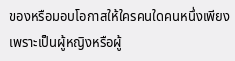ของหรือมอบโอกาสให้ใครคนใดคนหนึ่งเพียงเพราะเป็นผู้หญิงหรือผู้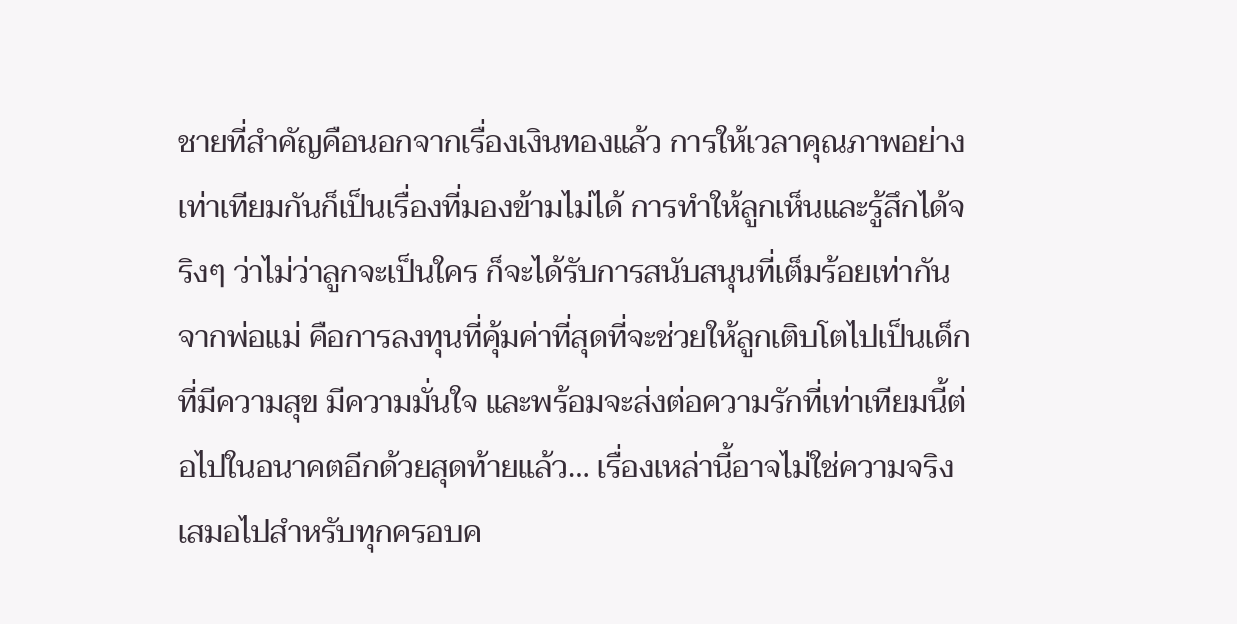ชายที่สำคัญคือนอกจากเรื่องเงินทองแล้ว การให้เวลาคุณภาพอย่างเท่าเทียมกันก็เป็นเรื่องที่มองข้ามไม่ได้ การทำให้ลูกเห็นและรู้สึกได้จริงๆ ว่าไม่ว่าลูกจะเป็นใคร ก็จะได้รับการสนับสนุนที่เต็มร้อยเท่ากันจากพ่อแม่ คือการลงทุนที่คุ้มค่าที่สุดที่จะช่วยให้ลูกเติบโตไปเป็นเด็กที่มีความสุข มีความมั่นใจ และพร้อมจะส่งต่อความรักที่เท่าเทียมนี้ต่อไปในอนาคตอีกด้วยสุดท้ายแล้ว… เรื่องเหล่านี้อาจไม่ใช่ความจริงเสมอไปสำหรับทุกครอบค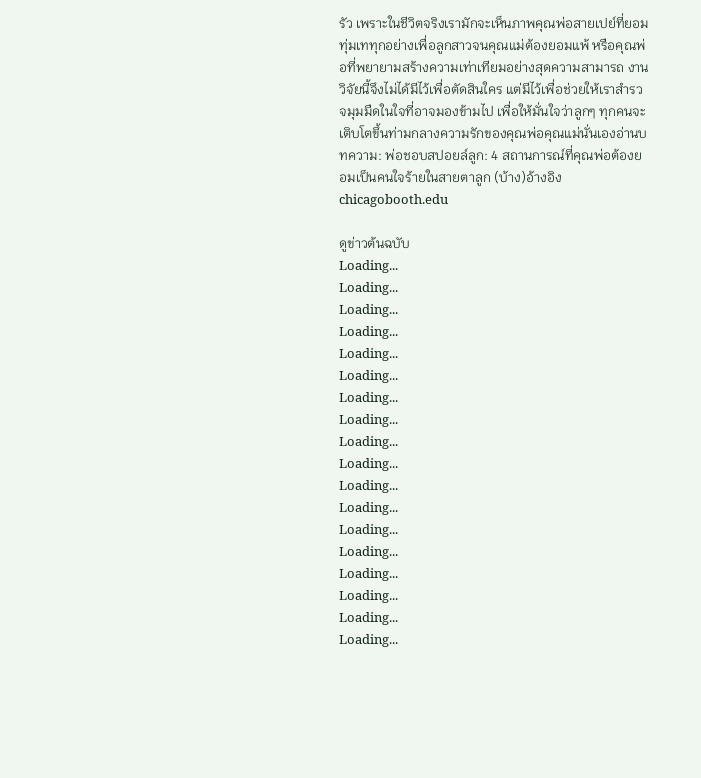รัว เพราะในชีวิตจริงเรามักจะเห็นภาพคุณพ่อสายเปย์ที่ยอมทุ่มเททุกอย่างเพื่อลูกสาวจนคุณแม่ต้องยอมแพ้ หรือคุณพ่อที่พยายามสร้างความเท่าเทียมอย่างสุดความสามารถ งานวิจัยนี้จึงไม่ได้มีไว้เพื่อตัดสินใคร แต่มีไว้เพื่อช่วยให้เราสำรวจมุมมืดในใจที่อาจมองข้ามไป เพื่อให้มั่นใจว่าลูกๆ ทุกคนจะเติบโตขึ้นท่ามกลางความรักของคุณพ่อคุณแม่นั่นเองอ่านบทความ: พ่อชอบสปอยล์ลูก: 4 สถานการณ์ที่คุณพ่อต้องยอมเป็นคนใจร้ายในสายตาลูก (บ้าง)อ้างอิงchicagobooth.edu

ดูข่าวต้นฉบับ
Loading...
Loading...
Loading...
Loading...
Loading...
Loading...
Loading...
Loading...
Loading...
Loading...
Loading...
Loading...
Loading...
Loading...
Loading...
Loading...
Loading...
Loading...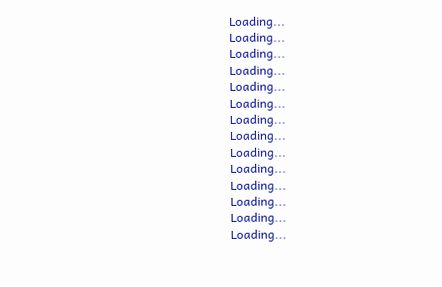Loading...
Loading...
Loading...
Loading...
Loading...
Loading...
Loading...
Loading...
Loading...
Loading...
Loading...
Loading...
Loading...
Loading...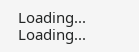Loading...
Loading...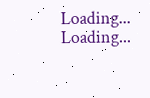Loading...
Loading...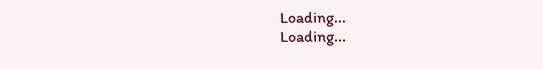Loading...
Loading...